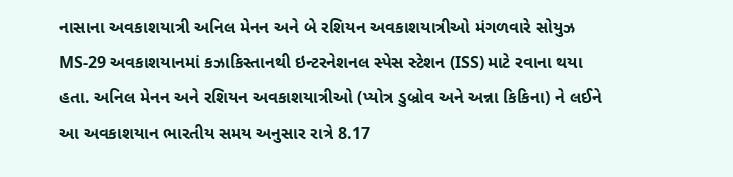નાસાના અવકાશયાત્રી અનિલ મેનન અને બે રશિયન અવકાશયાત્રીઓ મંગળવારે સોયુઝ MS-29 અવકાશયાનમાં કઝાકિસ્તાનથી ઇન્ટરનેશનલ સ્પેસ સ્ટેશન (ISS) માટે રવાના થયા હતા. અનિલ મેનન અને રશિયન અવકાશયાત્રીઓ (પ્યોત્ર ડુબ્રોવ અને અન્ના કિકિના) ને લઈને આ અવકાશયાન ભારતીય સમય અનુસાર રાત્રે 8.17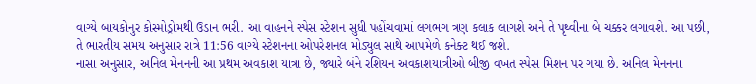વાગ્યે બાયકોનુર કોસ્મોડ્રોમથી ઉડાન ભરી. આ વાહનને સ્પેસ સ્ટેશન સુધી પહોંચવામાં લગભગ ત્રણ કલાક લાગશે અને તે પૃથ્વીના બે ચક્કર લગાવશે. આ પછી, તે ભારતીય સમય અનુસાર રાત્રે 11:56 વાગ્યે સ્ટેશનના ઓપરેશનલ મોડ્યુલ સાથે આપમેળે કનેક્ટ થઈ જશે.
નાસા અનુસાર, અનિલ મેનનની આ પ્રથમ અવકાશ યાત્રા છે, જ્યારે બંને રશિયન અવકાશયાત્રીઓ બીજી વખત સ્પેસ મિશન પર ગયા છે. અનિલ મેનનના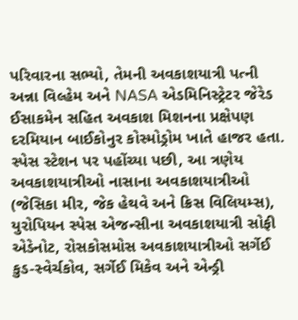પરિવારના સભ્યો, તેમની અવકાશયાત્રી પત્ની અન્ના વિલ્હેમ અને NASA એડમિનિસ્ટ્રેટર જેરેડ ઈસાકમેન સહિત અવકાશ મિશનના પ્રક્ષેપણ દરમિયાન બાઈકોનુર કોસ્મોડ્રોમ ખાતે હાજર હતા. સ્પેસ સ્ટેશન પર પહોંચ્યા પછી, આ ત્રણેય અવકાશયાત્રીઓ નાસાના અવકાશયાત્રીઓ (જેસિકા મીર, જેક હેથવે અને ક્રિસ વિલિયમ્સ), યુરોપિયન સ્પેસ એજન્સીના અવકાશયાત્રી સોફી એડેનોટ, રોસકોસમોસ અવકાશયાત્રીઓ સર્ગેઈ કુડ-સ્વેર્ચકોવ, સર્ગેઈ મિકેવ અને એન્ડ્રી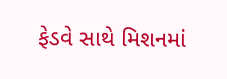ફેડવે સાથે મિશનમાં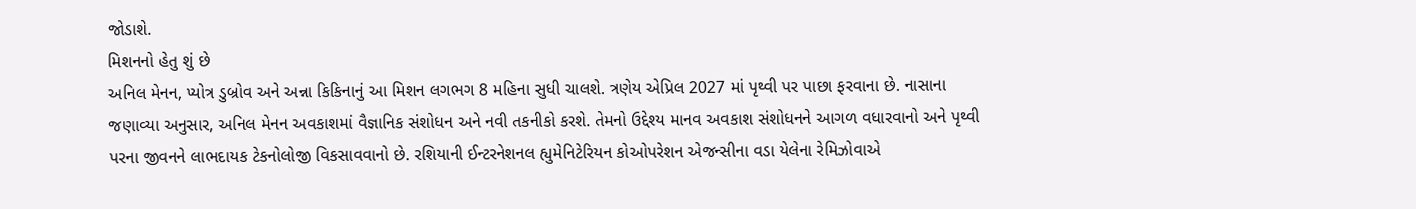જોડાશે.
મિશનનો હેતુ શું છે
અનિલ મેનન, પ્યોત્ર ડુબ્રોવ અને અન્ના કિકિનાનું આ મિશન લગભગ 8 મહિના સુધી ચાલશે. ત્રણેય એપ્રિલ 2027 માં પૃથ્વી પર પાછા ફરવાના છે. નાસાના જણાવ્યા અનુસાર, અનિલ મેનન અવકાશમાં વૈજ્ઞાનિક સંશોધન અને નવી તકનીકો કરશે. તેમનો ઉદ્દેશ્ય માનવ અવકાશ સંશોધનને આગળ વધારવાનો અને પૃથ્વી પરના જીવનને લાભદાયક ટેકનોલોજી વિકસાવવાનો છે. રશિયાની ઈન્ટરનેશનલ હ્યુમેનિટેરિયન કોઓપરેશન એજન્સીના વડા યેલેના રેમિઝોવાએ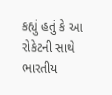કહ્યું હતું કે આ રોકેટની સાથે ભારતીય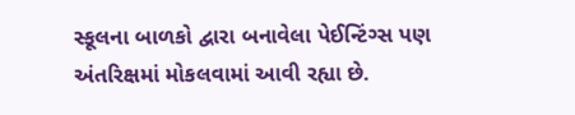સ્કૂલના બાળકો દ્વારા બનાવેલા પેઈન્ટિંગ્સ પણ અંતરિક્ષમાં મોકલવામાં આવી રહ્યા છે.